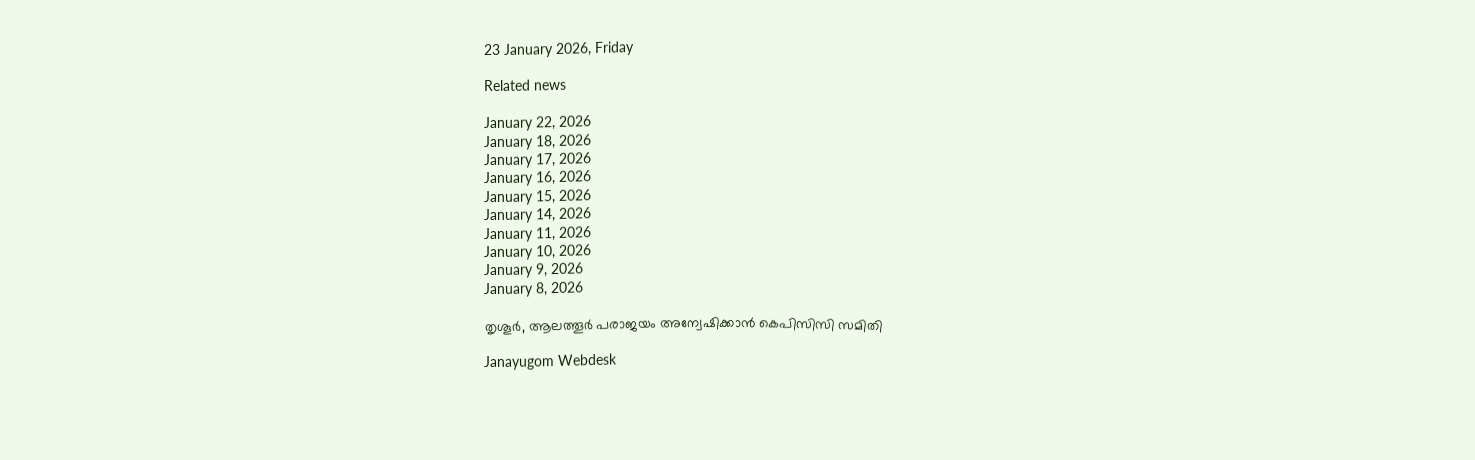23 January 2026, Friday

Related news

January 22, 2026
January 18, 2026
January 17, 2026
January 16, 2026
January 15, 2026
January 14, 2026
January 11, 2026
January 10, 2026
January 9, 2026
January 8, 2026

തൃശൂര്‍, ആലത്തൂര്‍ പരാജയം അന്വേഷിക്കാന്‍ കെപിസിസി സമിതി

Janayugom Webdesk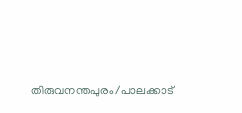തിരുവനന്തപുരം/പാലക്കാട്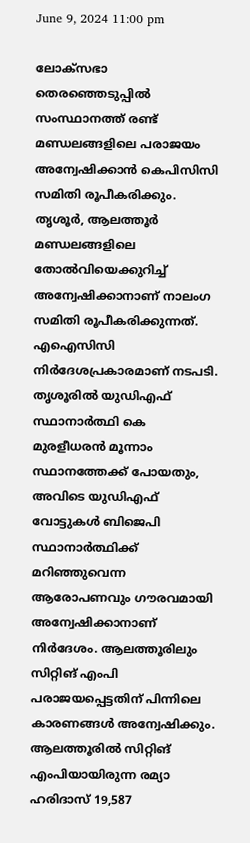June 9, 2024 11:00 pm

ലോക്‌സഭാ തെരഞ്ഞെടുപ്പില്‍ സംസ്ഥാനത്ത് രണ്ട് മണ്ഡലങ്ങളിലെ പരാജയം അന്വേഷിക്കാന്‍ കെപിസിസി സമിതി രൂപീകരിക്കും.
തൃശൂർ, ആലത്തൂർ മണ്ഡലങ്ങളിലെ തോൽവിയെക്കുറിച്ച് അന്വേഷിക്കാനാണ് നാലംഗ സമിതി രൂപീകരിക്കുന്നത്. എഐസിസി നിര്‍ദേശപ്രകാരമാണ് നടപടി. തൃശൂരില്‍ യുഡിഎഫ് സ്ഥാനാര്‍ത്ഥി കെ മുരളീധരന്‍ മൂന്നാം സ്ഥാനത്തേക്ക് പോയതും, അവിടെ യുഡിഎഫ് വോട്ടുകള്‍ ബിജെപി സ്ഥാനാര്‍ത്ഥിക്ക് മറിഞ്ഞുവെന്ന ആരോപണവും ഗൗരവമായി അന്വേഷിക്കാനാണ് നിര്‍ദേശം. ആലത്തൂരിലും സിറ്റിങ് എംപി പരാജയപ്പെട്ടതിന് പിന്നിലെ കാരണങ്ങള്‍ അന്വേഷിക്കും.
ആലത്തൂരില്‍ സിറ്റിങ് എംപിയായിരുന്ന രമ്യാ ഹരിദാസ് 19,587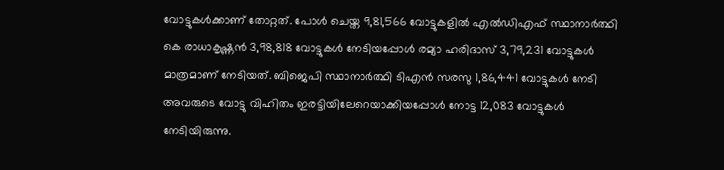വോട്ടുകള്‍ക്കാണ് തോറ്റത്. പോള്‍ ചെയ്ത 9,81,566 വോട്ടുകളില്‍ എല്‍ഡിഎഫ് സ്ഥാനാര്‍ത്ഥി കെ രാധാകൃഷ്ണൻ 3,98,818 വോട്ടുകള്‍ നേടിയപ്പോള്‍ രമ്യാ ഹരിദാസ് 3,79,231 വോട്ടുകള്‍ മാത്രമാണ് നേടിയത്. ബിജെപി സ്ഥാനാര്‍ത്ഥി ടിഎൻ സരസു 1,86,441 വോട്ടുകള്‍ നേടി അവരുടെ വോട്ടു വിഹിതം ഇരട്ടിയിലേറെയാക്കിയപ്പോള്‍ നോട്ട 12,083 വോട്ടുകള്‍ നേടിയിരുന്നു.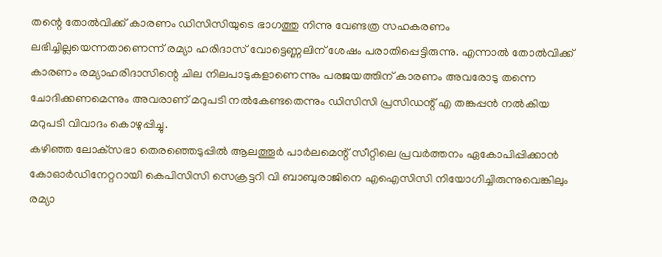തന്റെ തോല്‍വിക്ക് കാരണം ഡിസിസിയുടെ ഭാഗത്തു നിന്നു വേണ്ടത്ര സഹകരണം ലഭിച്ചില്ലയെന്നതാണെന്ന് രമ്യാ ഹരിദാസ് വോട്ടെണ്ണലിന് ശേഷം പരാതിപ്പെട്ടിരുന്നു. എന്നാല്‍ തോല്‍വിക്ക് കാരണം രമ്യാഹരിദാസിന്റെ ചില നിലപാടുകളാണെന്നും പരജയത്തിന് കാരണം അവരോടു തന്നെ ചോദിക്കണമെന്നും അവരാണ് മറുപടി നല്‍കേണ്ടതെന്നും ഡിസിസി പ്രസിഡന്റ് എ തങ്കപ്പന്‍ നൽകിയ മറുപടി വിവാദം കൊഴുപ്പിച്ചു.
കഴിഞ്ഞ ലോക്‌സഭാ തെരഞ്ഞെടുപ്പിൽ ആലത്തൂർ പാർലമെന്റ് സീറ്റിലെ പ്രവർത്തനം ഏകോപിപ്പിക്കാൻ കോഓര്‍ഡിനേറ്ററായി കെപിസിസി സെക്രട്ടറി വി ബാബുരാജിനെ എഐസിസി നിയോഗിച്ചിരുന്നുവെങ്കിലും രമ്യാ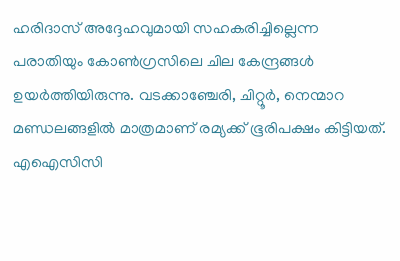ഹരിദാസ് അദ്ദേഹവുമായി സഹകരിച്ചില്ലെന്ന പരാതിയും കോണ്‍ഗ്രസിലെ ചില കേന്ദ്രങ്ങള്‍ ഉയര്‍ത്തിയിരുന്നു. വടക്കാഞ്ചേരി, ചിറ്റൂർ, നെന്മാറ മണ്ഡലങ്ങളില്‍ മാത്രമാണ് രമ്യക്ക് ഭൂരിപക്ഷം കിട്ടിയത്. എഐസിസി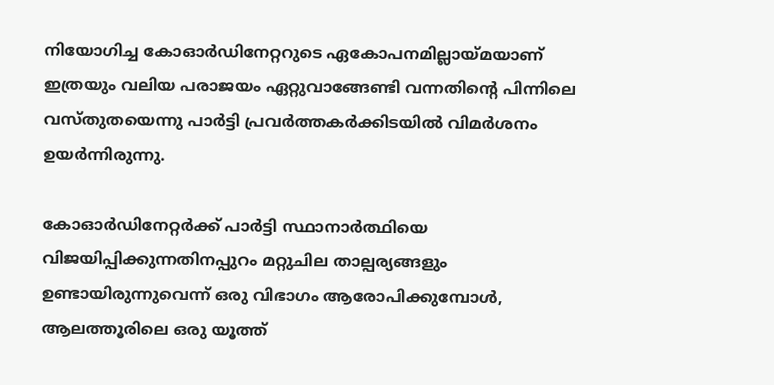നിയോഗിച്ച കോഓര്‍ഡിനേറ്ററുടെ ഏകോപനമില്ലായ്മയാണ് ഇത്രയും വലിയ പരാജയം ഏറ്റുവാങ്ങേണ്ടി വന്നതിന്റെ പിന്നിലെ വസ്തുതയെന്നു പാർട്ടി പ്രവർത്തകർക്കിടയിൽ വിമർശനം ഉയർന്നിരുന്നു.

കോഓര്‍ഡിനേറ്റർക്ക് പാർട്ടി സ്ഥാനാർത്ഥിയെ വിജയിപ്പിക്കുന്നതിനപ്പുറം മറ്റുചില താല്പര്യങ്ങളും ഉണ്ടായിരുന്നുവെന്ന് ഒരു വിഭാഗം ആരോപിക്കുമ്പോള്‍, ആലത്തൂരിലെ ഒരു യൂത്ത്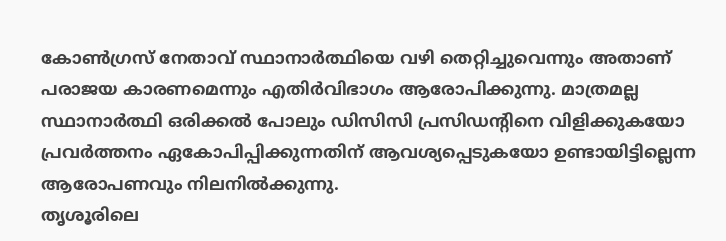കോണ്‍ഗ്രസ് നേതാവ് സ്ഥാനാര്‍ത്ഥിയെ വഴി തെറ്റിച്ചുവെന്നും അതാണ് പരാജയ കാരണമെന്നും എതിര്‍വിഭാഗം ആരോപിക്കുന്നു. മാത്രമല്ല സ്ഥാനാര്‍ത്ഥി ഒരിക്കല്‍ പോലും ഡിസിസി പ്രസിഡന്റിനെ വിളിക്കുകയോ പ്രവര്‍ത്തനം ഏകോപിപ്പിക്കുന്നതിന് ആവശ്യപ്പെടുകയോ ഉണ്ടായിട്ടില്ലെന്ന ആരോപണവും നിലനില്‍ക്കുന്നു.
തൃശൂരിലെ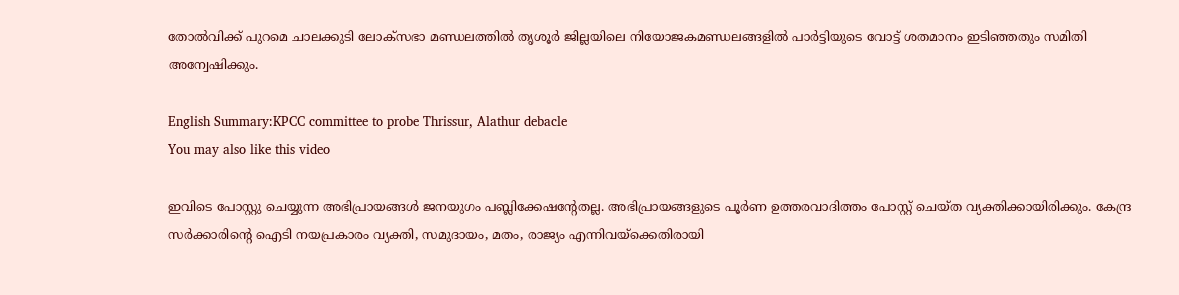തോല്‍വിക്ക് പുറമെ ചാലക്കുടി ലോക്‌സഭാ മണ്ഡലത്തിൽ തൃശൂർ ജില്ലയിലെ നിയോജകമണ്ഡലങ്ങളിൽ പാർട്ടിയുടെ വോട്ട് ശതമാനം ഇടിഞ്ഞതും സമിതി അന്വേഷിക്കും.

English Summary:KPCC committee to probe Thrissur, Alathur debacle
You may also like this video

ഇവിടെ പോസ്റ്റു ചെയ്യുന്ന അഭിപ്രായങ്ങള്‍ ജനയുഗം പബ്ലിക്കേഷന്റേതല്ല. അഭിപ്രായങ്ങളുടെ പൂര്‍ണ ഉത്തരവാദിത്തം പോസ്റ്റ് ചെയ്ത വ്യക്തിക്കായിരിക്കും. കേന്ദ്ര സര്‍ക്കാരിന്റെ ഐടി നയപ്രകാരം വ്യക്തി, സമുദായം, മതം, രാജ്യം എന്നിവയ്‌ക്കെതിരായി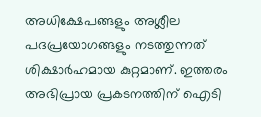അധിക്ഷേപങ്ങളും അശ്ലീല പദപ്രയോഗങ്ങളും നടത്തുന്നത് ശിക്ഷാര്‍ഹമായ കുറ്റമാണ്. ഇത്തരം അഭിപ്രായ പ്രകടനത്തിന് ഐടി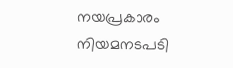നയപ്രകാരം നിയമനടപടി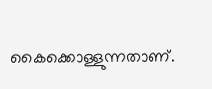കൈക്കൊള്ളുന്നതാണ്.